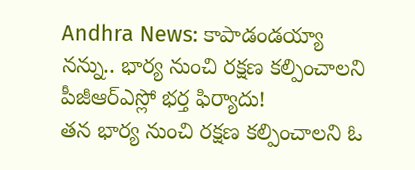Andhra News: కాపాడండయ్యా నన్ను.. భార్య నుంచి రక్షణ కల్పించాలని పీజీఆర్ఎస్లో భర్త ఫిర్యాదు!
తన భార్య నుంచి రక్షణ కల్పించాలని ఓ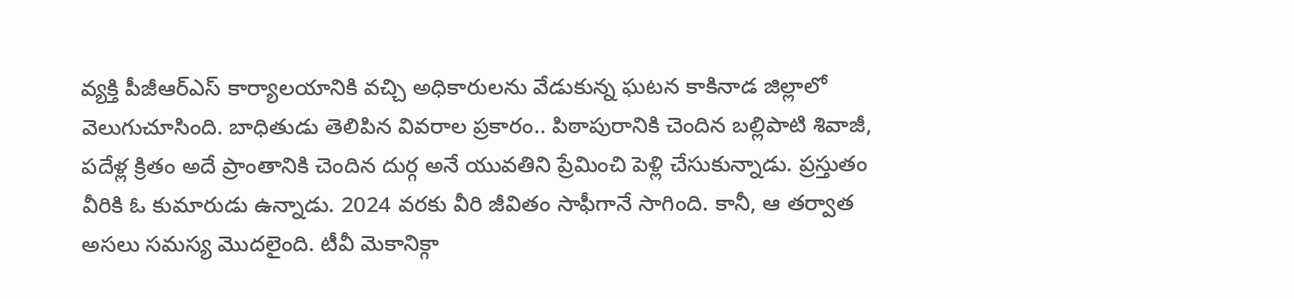వ్యక్తి పీజీఆర్ఎస్ కార్యాలయానికి వచ్చి అధికారులను వేడుకున్న ఘటన కాకినాడ జిల్లాలో వెలుగుచూసింది. బాధితుడు తెలిపిన వివరాల ప్రకారం.. పిఠాపురానికి చెందిన బల్లిపాటి శివాజీ, పదేళ్ల క్రితం అదే ప్రాంతానికి చెందిన దుర్గ అనే యువతిని ప్రేమించి పెళ్లి చేసుకున్నాడు. ప్రస్తుతం వీరికి ఓ కుమారుడు ఉన్నాడు. 2024 వరకు వీరి జీవితం సాఫీగానే సాగింది. కానీ, ఆ తర్వాత అసలు సమస్య మొదలైంది. టీవీ మెకానిక్గా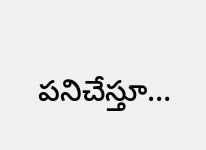పనిచేస్తూ…